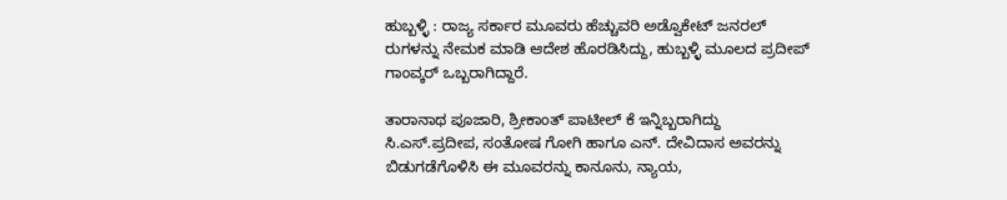ಹುಬ್ಬಳ್ಳಿ : ರಾಜ್ಯ ಸರ್ಕಾರ ಮೂವರು ಹೆಚ್ಚುವರಿ ಅಡ್ವೊಕೇಟ್ ಜನರಲ್ ರುಗಳನ್ನು ನೇಮಕ ಮಾಡಿ ಆದೇಶ ಹೊರಡಿಸಿದ್ದು, ಹುಬ್ಬಳ್ಳಿ ಮೂಲದ ಪ್ರದೀಪ್ ಗಾಂವ್ಕರ್ ಒಬ್ಬರಾಗಿದ್ದಾರೆ.

ತಾರಾನಾಥ ಪೂಜಾರಿ, ಶ್ರೀಕಾಂತ್ ಪಾಟೀಲ್ ಕೆ ಇನ್ನಿಬ್ಬರಾಗಿದ್ದು ಸಿ.ಎಸ್.ಪ್ರದೀಪ, ಸಂತೋಷ ಗೋಗಿ ಹಾಗೂ ಎನ್. ದೇವಿದಾಸ ಅವರನ್ನು ಬಿಡುಗಡೆಗೊಳಿಸಿ ಈ ಮೂವರನ್ನು ಕಾನೂನು, ನ್ಯಾಯ,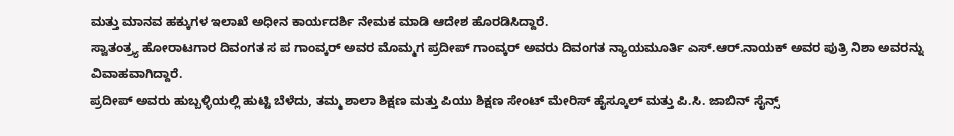ಮತ್ತು ಮಾನವ ಹಕ್ಕುಗಳ ಇಲಾಖೆ ಅಧೀನ ಕಾರ್ಯದರ್ಶಿ ನೇಮಕ ಮಾಡಿ ಆದೇಶ ಹೊರಡಿಸಿದ್ದಾರೆ.
ಸ್ವಾತಂತ್ರ್ಯ ಹೋರಾಟಗಾರ ದಿವಂಗತ ಸ ಪ ಗಾಂವ್ಕರ್ ಅವರ ಮೊಮ್ಮಗ ಪ್ರದೀಪ್ ಗಾಂವ್ಕರ್ ಅವರು ದಿವಂಗತ ನ್ಯಾಯಮೂರ್ತಿ ಎಸ್.ಆರ್.ನಾಯಕ್ ಅವರ ಪುತ್ರಿ ನಿಶಾ ಅವರನ್ನು ವಿವಾಹವಾಗಿದ್ದಾರೆ.
ಪ್ರದೀಪ್ ಅವರು ಹುಬ್ಬಳ್ಳಿಯಲ್ಲಿ ಹುಟ್ಟಿ ಬೆಳೆದು, ತಮ್ಮ ಶಾಲಾ ಶಿಕ್ಷಣ ಮತ್ತು ಪಿಯು ಶಿಕ್ಷಣ ಸೇಂಟ್ ಮೇರಿಸ್ ಹೈಸ್ಕೂಲ್ ಮತ್ತು ಪಿ.ಸಿ. ಜಾಬಿನ್ ಸೈನ್ಸ್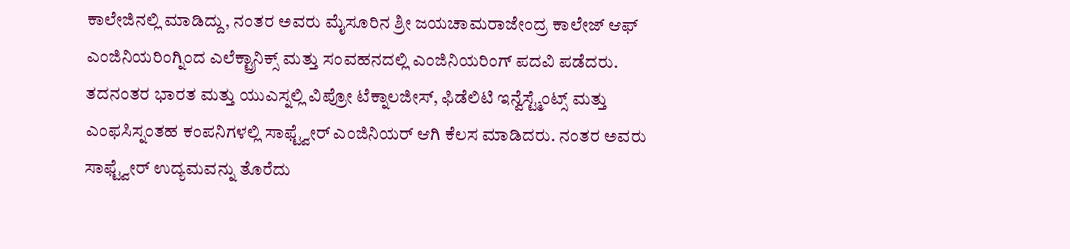ಕಾಲೇಜಿನಲ್ಲಿ ಮಾಡಿದ್ದು, ನಂತರ ಅವರು ಮೈಸೂರಿನ ಶ್ರೀ ಜಯಚಾಮರಾಜೇಂದ್ರ ಕಾಲೇಜ್ ಆಫ್ ಎಂಜಿನಿಯರಿಂಗ್ನಿಂದ ಎಲೆಕ್ಟ್ರಾನಿಕ್ಸ್ ಮತ್ತು ಸಂವಹನದಲ್ಲಿ ಎಂಜಿನಿಯರಿಂಗ್ ಪದವಿ ಪಡೆದರು. ತದನಂತರ ಭಾರತ ಮತ್ತು ಯುಎಸ್ನಲ್ಲಿ ವಿಪ್ರೋ ಟೆಕ್ನಾಲಜೀಸ್, ಫಿಡೆಲಿಟಿ ಇನ್ವೆಸ್ಟ್ಮೆಂಟ್ಸ್ ಮತ್ತು ಎಂಫಸಿಸ್ನಂತಹ ಕಂಪನಿಗಳಲ್ಲಿ ಸಾಫ್ಟ್ವೇರ್ ಎಂಜಿನಿಯರ್ ಆಗಿ ಕೆಲಸ ಮಾಡಿದರು. ನಂತರ ಅವರು ಸಾಫ್ಟ್ವೇರ್ ಉದ್ಯಮವನ್ನು ತೊರೆದು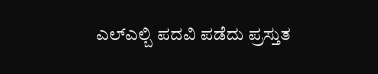ಎಲ್ಎಲ್ಬಿ ಪದವಿ ಪಡೆದು ಪ್ರಸ್ತುತ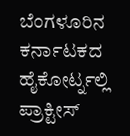ಬೆಂಗಳೂರಿನ ಕರ್ನಾಟಕದ ಹೈಕೋರ್ಟ್ನಲ್ಲಿ ಪ್ರಾಕ್ಟೀಸ್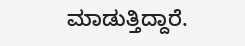ಮಾಡುತ್ತಿದ್ದಾರೆ.